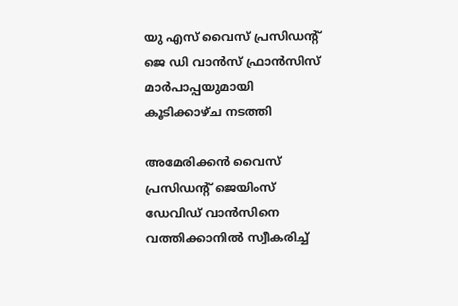യു എസ് വൈസ് പ്രസിഡന്റ് ജെ ഡി വാൻസ് ഫ്രാൻസിസ് മാർപാപ്പയുമായി കൂടിക്കാഴ്ച നടത്തി

അമേരിക്കൻ വൈസ് പ്രസിഡന്റ് ജെയിംസ് ഡേവിഡ് വാൻസിനെ വത്തിക്കാനിൽ സ്വീകരിച്ച്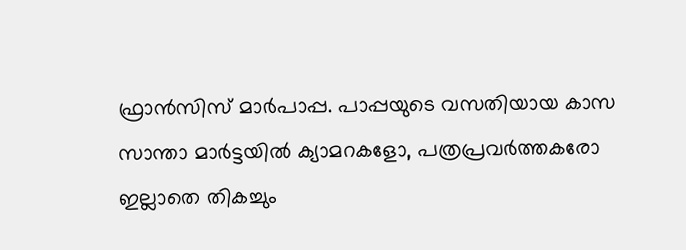ഫ്രാൻസിസ് മാർപാപ്പ. പാപ്പയുടെ വസതിയായ കാസ സാന്താ മാർട്ടയിൽ ക്യാമറകളോ, പത്രപ്രവർത്തകരോ ഇല്ലാതെ തികച്ചും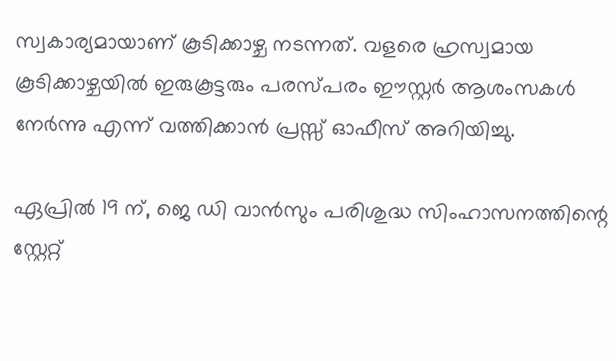സ്വകാര്യമായാണ് കൂടിക്കാഴ്ച നടന്നത്. വളരെ ഹ്രസ്വമായ കൂടിക്കാഴ്ചയിൽ ഇരുകൂട്ടരും പരസ്പരം ഈസ്റ്റർ ആശംസകൾ നേർന്നു എന്ന് വത്തിക്കാൻ പ്രസ്സ് ഓഫീസ് അറിയിച്ചു.

ഏപ്രിൽ 19 ന്, ജെ ഡി വാൻസും പരിശുദ്ധ സിംഹാസനത്തിന്റെ സ്റ്റേറ്റ്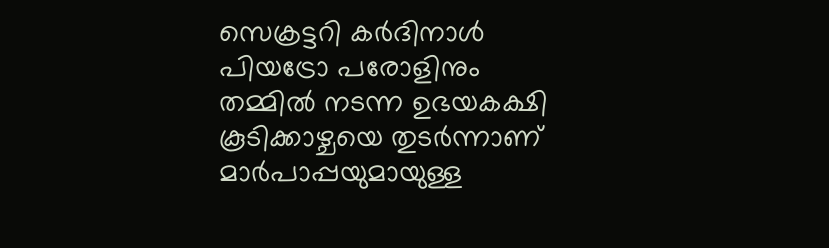സെക്രട്ടറി കർദിനാൾ പിയട്രോ പരോളിനും തമ്മിൽ നടന്ന ഉഭയകക്ഷി കൂടിക്കാഴ്ചയെ തുടർന്നാണ് മാർപാപ്പയുമായുള്ള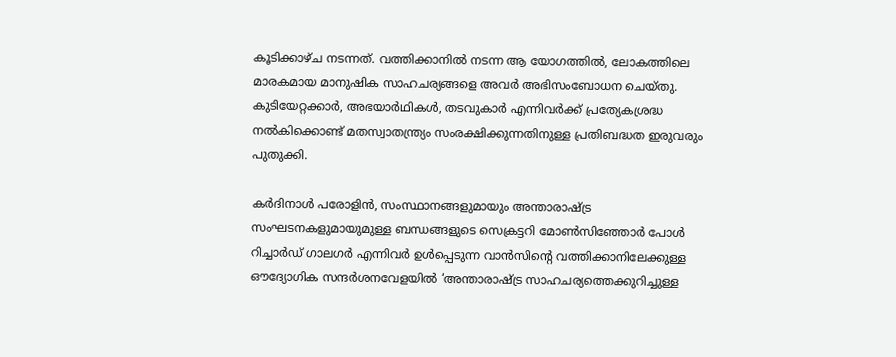കൂടിക്കാഴ്ച നടന്നത്. വത്തിക്കാനിൽ നടന്ന ആ യോഗത്തിൽ, ലോകത്തിലെ മാരകമായ മാനുഷിക സാഹചര്യങ്ങളെ അവർ അഭിസംബോധന ചെയ്തു. കുടിയേറ്റക്കാർ, അഭയാർഥികൾ, തടവുകാർ എന്നിവർക്ക് പ്രത്യേകശ്രദ്ധ നൽകിക്കൊണ്ട് മതസ്വാതന്ത്ര്യം സംരക്ഷിക്കുന്നതിനുള്ള പ്രതിബദ്ധത ഇരുവരും പുതുക്കി.

കർദിനാൾ പരോളിൻ, സംസ്ഥാനങ്ങളുമായും അന്താരാഷ്ട്ര സംഘടനകളുമായുമുള്ള ബന്ധങ്ങളുടെ സെക്രട്ടറി മോൺസിഞ്ഞോർ പോൾ റിച്ചാർഡ് ഗാലഗർ എന്നിവർ ഉൾപ്പെടുന്ന വാൻസിന്റെ വത്തിക്കാനിലേക്കുള്ള ഔദ്യോഗിക സന്ദർശനവേളയിൽ ‘അന്താരാഷ്ട്ര സാഹചര്യത്തെക്കുറിച്ചുള്ള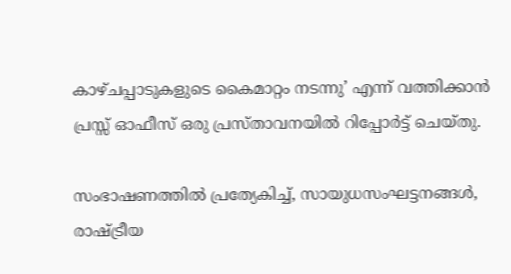കാഴ്ചപ്പാടുകളുടെ കൈമാറ്റം നടന്നു’ എന്ന് വത്തിക്കാൻ പ്രസ്സ് ഓഫീസ് ഒരു പ്രസ്താവനയിൽ റിപ്പോർട്ട് ചെയ്തു.

സംഭാഷണത്തിൽ പ്രത്യേകിച്ച്, സായുധസംഘട്ടനങ്ങൾ, രാഷ്ട്രീയ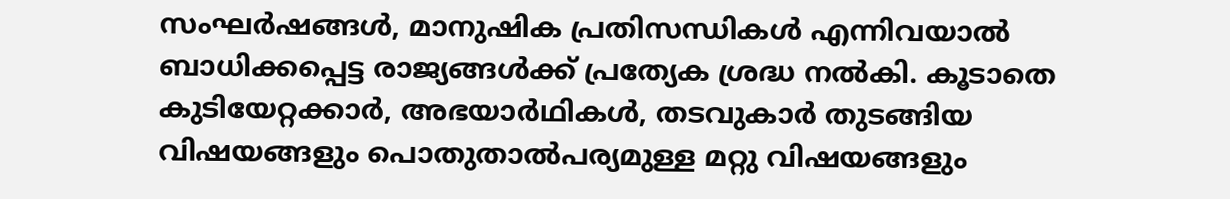സംഘർഷങ്ങൾ, മാനുഷിക പ്രതിസന്ധികൾ എന്നിവയാൽ ബാധിക്കപ്പെട്ട രാജ്യങ്ങൾക്ക് പ്രത്യേക ശ്രദ്ധ നൽകി. കൂടാതെ കുടിയേറ്റക്കാർ, അഭയാർഥികൾ, തടവുകാർ തുടങ്ങിയ വിഷയങ്ങളും പൊതുതാൽപര്യമുള്ള മറ്റു വിഷയങ്ങളും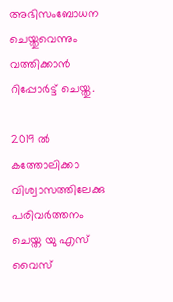അഭിസംബോധന ചെയ്തുവെന്നും വത്തിക്കാൻ റിപ്പോർട്ട് ചെയ്തു.

2019 ൽ കത്തോലിക്കാ വിശ്വാസത്തിലേക്കു പരിവർത്തനം ചെയ്ത യു എസ് വൈസ്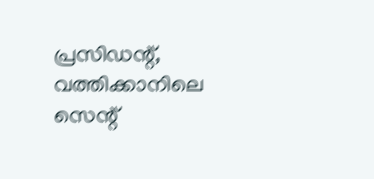പ്രസിഡന്റ്, വത്തിക്കാനിലെ സെന്റ്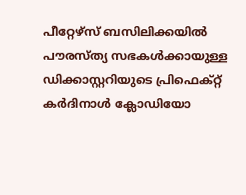പീറ്റേഴ്‌സ് ബസിലിക്കയിൽ പൗരസ്ത്യ സഭകൾക്കായുള്ള ഡിക്കാസ്റ്ററിയുടെ പ്രിഫെക്റ്റ് കർദിനാൾ ക്ലോഡിയോ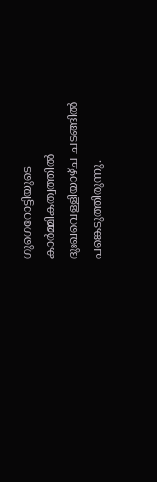ഗുഗെറോട്ടിയുടെ കാർമ്മികത്വത്തിൽ ദുഃഖവെള്ളിയാഴ്ച ചടങ്ങിൽ പങ്കെടുത്തിരുന്നു.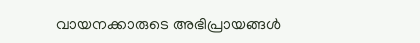വായനക്കാരുടെ അഭിപ്രായങ്ങൾ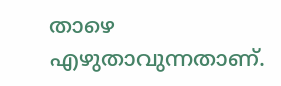താഴെ എഴുതാവുന്നതാണ്.